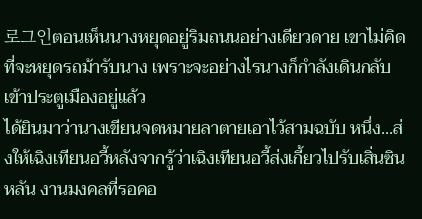로그인ตอนเห็นนางหยุดอยู่ริมถนนอย่างเดียวดาย เขาไม่คิดที่จะหยุดรถม้ารับนาง เพราะจะอย่างไรนางก็กำลังเดินกลับเข้าประตูเมืองอยู่แล้ว
ได้ยินมาว่านางเขียนจดหมายลาตายเอาไว้สามฉบับ หนึ่ง...ส่งให้เฉิงเทียนอวี้หลังจากรู้ว่าเฉิงเทียนอวี้ส่งเกี้ยวไปรับเสิ่นซินหลัน งานมงคลที่รอคอ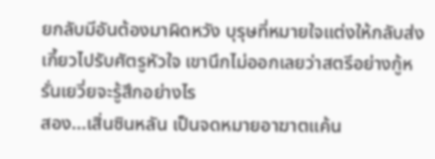ยกลับมีอันต้องมาผิดหวัง บุรุษที่หมายใจแต่งให้กลับส่งเกี้ยวไปรับศัตรูหัวใจ เขานึกไม่ออกเลยว่าสตรีอย่างกู้หรั่นเยวี่ยจะรู้สึกอย่างไร
สอง...เสิ่นซินหลัน เป็นจดหมายอาฆาตแค้น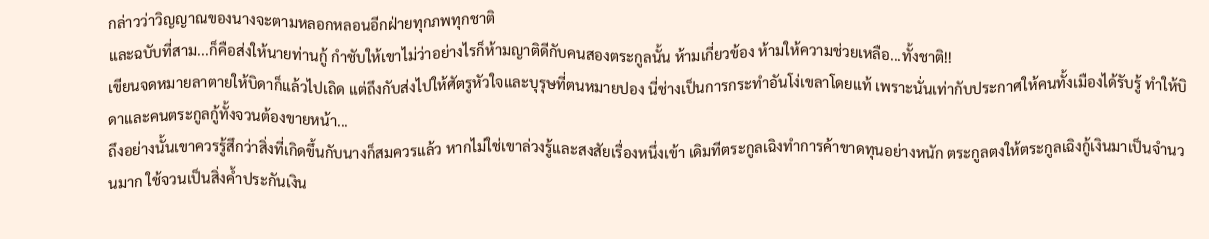กล่าวว่าวิญญาณของนางจะตามหลอกหลอนอีกฝ่ายทุกภพทุกชาติ
และฉบับที่สาม...ก็คือส่งให้นายท่านกู้ กำชับให้เขาไม่ว่าอย่างไรก็ห้ามญาติดีกับคนสองตระกูลนั้น ห้ามเกี่ยวข้อง ห้ามให้ความช่วยเหลือ...ทั้งชาติ!!
เขียนจดหมายลาตายให้บิดาก็แล้วไปเถิด แต่ถึงกับส่งไปให้ศัตรูหัวใจและบุรุษที่ตนหมายปอง นี่ช่างเป็นการกระทำอันโง่เขลาโดยแท้ เพราะนั่นเท่ากับประกาศให้คนทั้งเมืองได้รับรู้ ทำให้บิดาและคนตระกูลกู้ทั้งจวนต้องขายหน้า...
ถึงอย่างนั้นเขาควรรู้สึกว่าสิ่งที่เกิดขึ้นกับนางก็สมควรแล้ว หากไม่ใช่เขาล่วงรู้และสงสัยเรื่องหนึ่งเข้า เดิมทีตระกูลเฉิงทำการค้าขาดทุนอย่างหนัก ตระกูลตงให้ตระกูลเฉิงกู้เงินมาเป็นจำนวนมาก ใช้จวนเป็นสิ่งค้ำประกันเงิน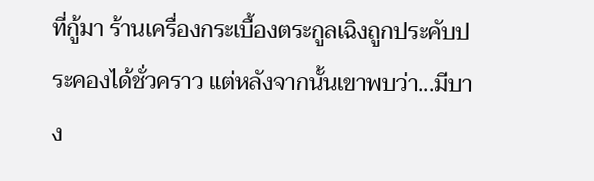ที่กู้มา ร้านเครื่องกระเบื้องตระกูลเฉิงถูกประคับประคองได้ชั่วคราว แต่หลังจากนั้นเขาพบว่า...มีบาง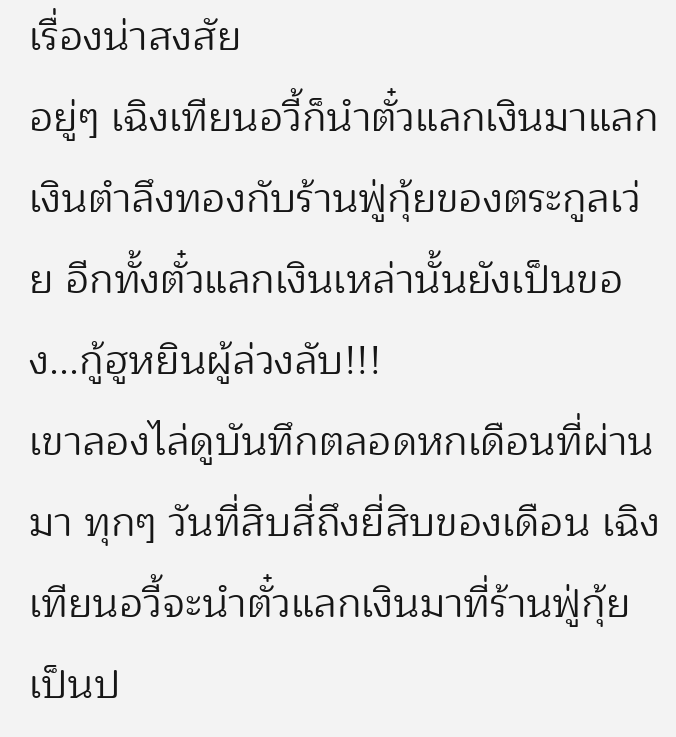เรื่องน่าสงสัย
อยู่ๆ เฉิงเทียนอวี้ก็นำตั๋วแลกเงินมาแลกเงินตำลึงทองกับร้านฟู่กุ้ยของตระกูลเว่ย อีกทั้งตั๋วแลกเงินเหล่านั้นยังเป็นของ...กู้ฮูหยินผู้ล่วงลับ!!!
เขาลองไล่ดูบันทึกตลอดหกเดือนที่ผ่านมา ทุกๆ วันที่สิบสี่ถึงยี่สิบของเดือน เฉิงเทียนอวี้จะนำตั๋วแลกเงินมาที่ร้านฟู่กุ้ยเป็นป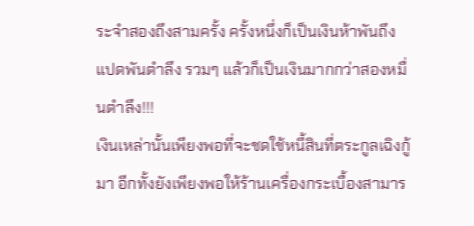ระจำสองถึงสามครั้ง ครั้งหนึ่งก็เป็นเงินห้าพันถึงแปดพันตำลึง รวมๆ แล้วก็เป็นเงินมากกว่าสองหมื่นตำลึง!!!
เงินเหล่านั้นเพียงพอที่จะชดใช้หนี้สินที่ตระกูลเฉิงกู้มา อีกทั้งยังเพียงพอให้ร้านเครื่องกระเบื้องสามาร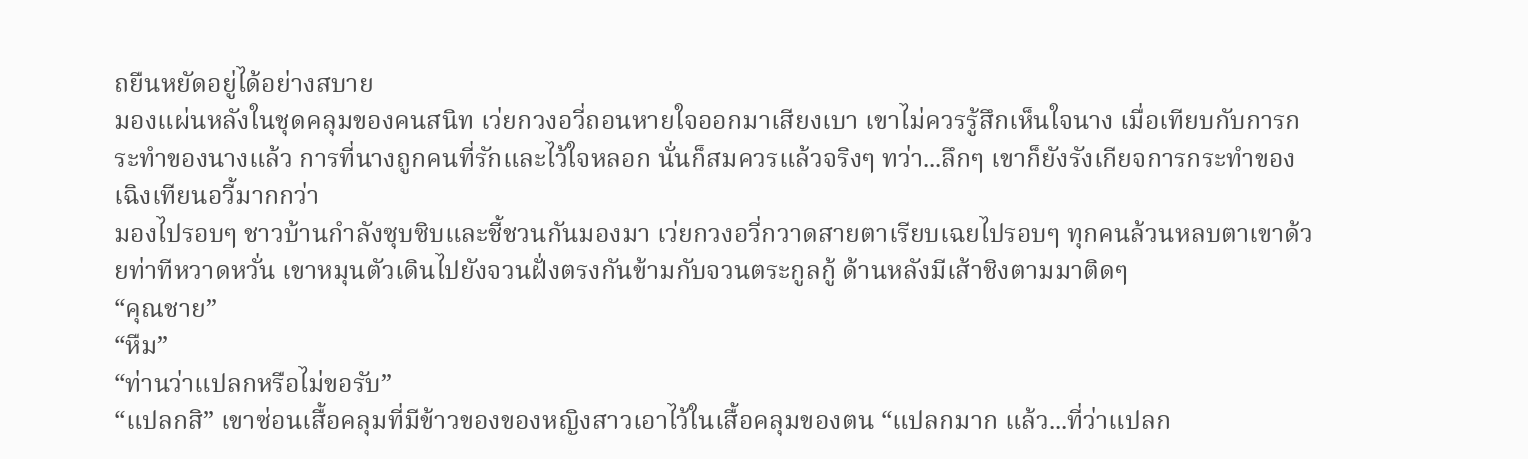ถยืนหยัดอยู่ได้อย่างสบาย
มองแผ่นหลังในชุดคลุมของคนสนิท เว่ยกวงอวี่ถอนหายใจออกมาเสียงเบา เขาไม่ควรรู้สึกเห็นใจนาง เมื่อเทียบกับการกระทำของนางแล้ว การที่นางถูกคนที่รักและไว้ใจหลอก นั่นก็สมควรแล้วจริงๆ ทว่า...ลึกๆ เขาก็ยังรังเกียจการกระทำของเฉิงเทียนอวี้มากกว่า
มองไปรอบๆ ชาวบ้านกำลังซุบซิบและชี้ชวนกันมองมา เว่ยกวงอวี่กวาดสายตาเรียบเฉยไปรอบๆ ทุกคนล้วนหลบตาเขาด้วยท่าทีหวาดหวั่น เขาหมุนตัวเดินไปยังจวนฝั่งตรงกันข้ามกับจวนตระกูลกู้ ด้านหลังมีเส้าชิงตามมาติดๆ
“คุณชาย”
“หืม”
“ท่านว่าแปลกหรือไม่ขอรับ”
“แปลกสิ” เขาซ่อนเสื้อคลุมที่มีข้าวของของหญิงสาวเอาไว้ในเสื้อคลุมของตน “แปลกมาก แล้ว...ที่ว่าแปลก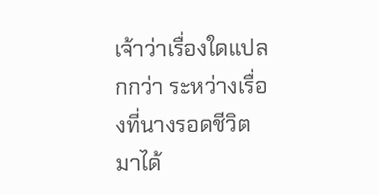เจ้าว่าเรื่องใดแปลกกว่า ระหว่างเรื่องที่นางรอดชีวิตมาได้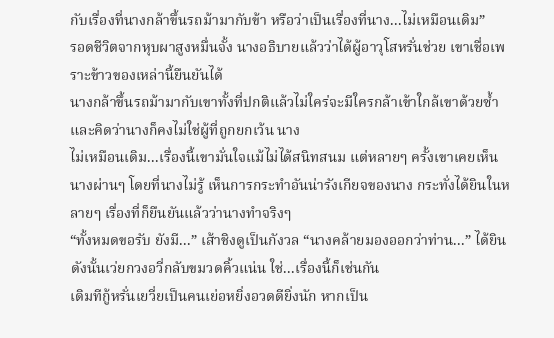กับเรื่องที่นางกล้าขึ้นรถม้ามากับข้า หรือว่าเป็นเรื่องที่นาง...ไม่เหมือนเดิม”
รอดชีวิตจากหุบผาสูงหมื่นจั้ง นางอธิบายแล้วว่าได้ผู้อาวุโสหรั่นช่วย เขาเชื่อเพราะข้าวของเหล่านี้ยืนยันได้
นางกล้าขึ้นรถม้ามากับเขาทั้งที่ปกติแล้วไม่ใคร่จะมีใครกล้าเข้าใกล้เขาด้วยซ้ำ และคิดว่านางก็คงไม่ใช่ผู้ที่ถูกยกเว้น นาง
ไม่เหมือนเดิม...เรื่องนี้เขามั่นใจแม้ไม่ได้สนิทสนม แต่หลายๆ ครั้งเขาเคยเห็นนางผ่านๆ โดยที่นางไม่รู้ เห็นการกระทำอันน่ารังเกียจของนาง กระทั่งได้ยินในหลายๆ เรื่องที่ก็ยืนยันแล้วว่านางทำจริงๆ
“ทั้งหมดขอรับ ยังมี...” เส้าชิงดูเป็นกังวล “นางคล้ายมองออกว่าท่าน...” ได้ยินดังนั้นเว่ยกวงอวี่กลับขมวดคิ้วแน่น ใช่...เรื่องนี้ก็เช่นกัน
เดิมทีกู้หรั่นเยวี่ยเป็นคนเย่อหยิ่งอวดดียิ่งนัก หากเป็น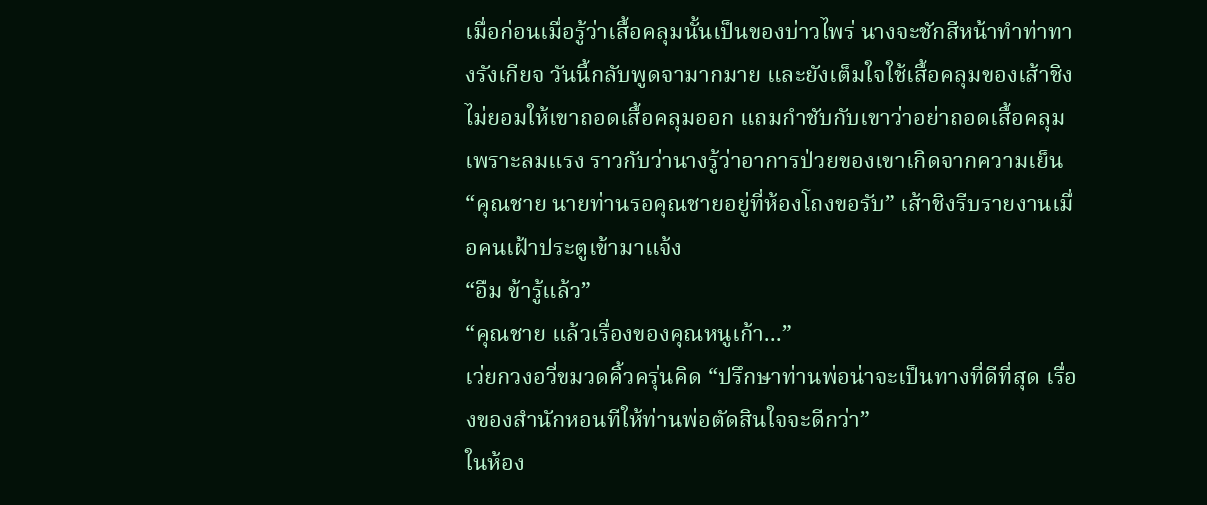เมื่อก่อนเมื่อรู้ว่าเสื้อคลุมนั้นเป็นของบ่าวไพร่ นางจะชักสีหน้าทำท่าทางรังเกียจ วันนี้กลับพูดจามากมาย และยังเต็มใจใช้เสื้อคลุมของเส้าชิง ไม่ยอมให้เขาถอดเสื้อคลุมออก แถมกำชับกับเขาว่าอย่าถอดเสื้อคลุมเพราะลมแรง ราวกับว่านางรู้ว่าอาการป่วยของเขาเกิดจากความเย็น
“คุณชาย นายท่านรอคุณชายอยู่ที่ห้องโถงขอรับ” เส้าชิงรีบรายงานเมื่อคนเฝ้าประตูเข้ามาแจ้ง
“อืม ข้ารู้แล้ว”
“คุณชาย แล้วเรื่องของคุณหนูเก้า...”
เว่ยกวงอวี่ขมวดคิ้วครุ่นคิด “ปรึกษาท่านพ่อน่าจะเป็นทางที่ดีที่สุด เรื่องของสำนักหอนทีให้ท่านพ่อตัดสินใจจะดีกว่า”
ในห้อง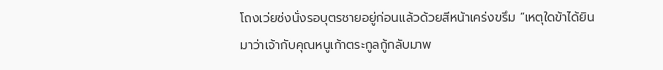โถงเว่ยซ่งนั่งรอบุตรชายอยู่ก่อนแล้วด้วยสีหน้าเคร่งขรึม “เหตุใดข้าได้ยินมาว่าเจ้ากับคุณหนูเก้าตระกูลกู้กลับมาพ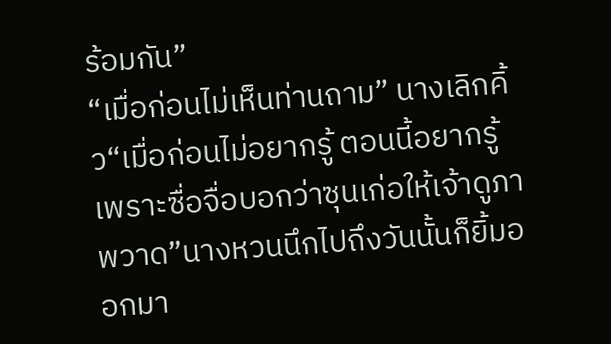ร้อมกัน”
“เมื่อก่อนไม่เห็นท่านถาม” นางเลิกคิ้ว“เมื่อก่อนไม่อยากรู้ ตอนนี้อยากรู้เพราะซื่อจื่อบอกว่าซุนเก่อให้เจ้าดูภาพวาด”นางหวนนึกไปถึงวันนั้นก็ยิ้มออกมา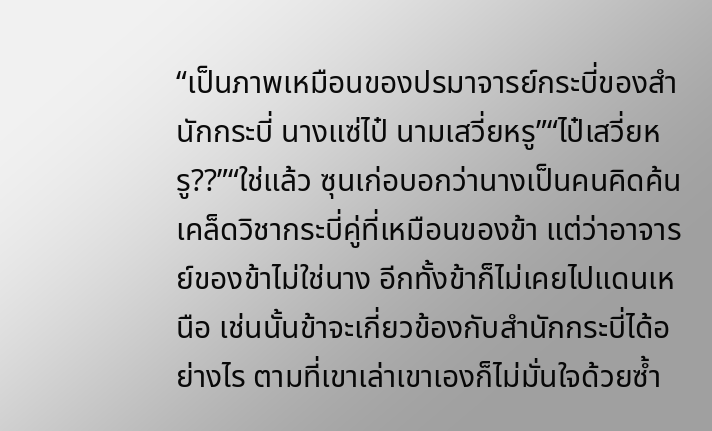“เป็นภาพเหมือนของปรมาจารย์กระบี่ของสำนักกระบี่ นางแซ่ไป๋ นามเสวี่ยหรู”“ไป๋เสวี่ยหรู??”“ใช่แล้ว ซุนเก่อบอกว่านางเป็นคนคิดค้นเคล็ดวิชากระบี่คู่ที่เหมือนของข้า แต่ว่าอาจารย์ของข้าไม่ใช่นาง อีกทั้งข้าก็ไม่เคยไปแดนเหนือ เช่นนั้นข้าจะเกี่ยวข้องกับสำนักกระบี่ได้อย่างไร ตามที่เขาเล่าเขาเองก็ไม่มั่นใจด้วยซ้ำ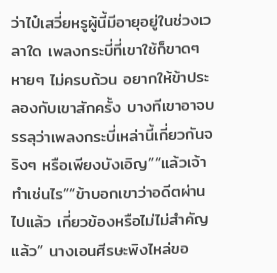ว่าไป๋เสวี่ยหรูผู้นี้มีอายุอยู่ในช่วงเวลาใด เพลงกระบี่ที่เขาใช้ก็ขาดๆ หายๆ ไม่ครบถ้วน อยากให้ข้าประลองกับเขาสักครั้ง บางทีเขาอาจบรรลุว่าเพลงกระบี่เหล่านี้เกี่ยวกันจริงๆ หรือเพียงบังเอิญ”“แล้วเจ้าทำเช่นไร”“ข้าบอกเขาว่าอดีตผ่านไปแล้ว เกี่ยวข้องหรือไม่ไม่สำคัญแล้ว” นางเอนศีรษะพิงไหล่ขอ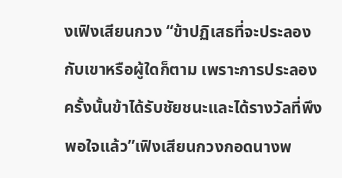งเฟิงเสียนกวง “ข้าปฏิเสธที่จะประลองกับเขาหรือผู้ใดก็ตาม เพราะการประลองครั้งนั้นข้าได้รับชัยชนะและได้รางวัลที่พึงพอใจแล้ว”เฟิงเสียนกวงกอดนางพ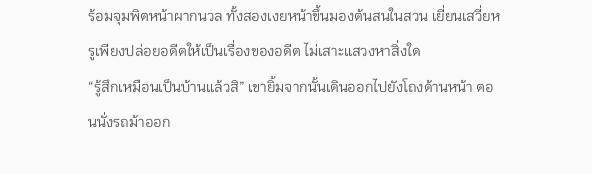ร้อมจุมพิตหน้าผากนวล ทั้งสองเงยหน้าขึ้นมองต้นสนในสวน เยี่ยนเสวี่ยหรูเพียงปล่อยอดีตให้เป็นเรื่องของอดีต ไม่เสาะแสวงหาสิ่งใด
“รู้สึกเหมือนเป็นบ้านแล้วสิ” เขายิ้มจากนั้นเดินออกไปยังโถงด้านหน้า ตอนนั่งรถม้าออก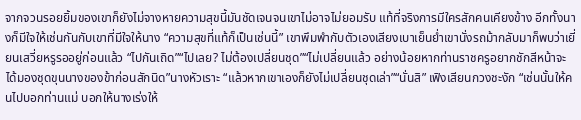จากจวนรอยยิ้มของเขาก็ยังไม่จางหายความสุขนี้มันชัดเจนจนเขาไม่อาจไม่ยอมรับ แท้ที่จริงการมีใครสักคนเคียงข้าง อีกทั้งนางก็มีใจให้เช่นกันกับเขาที่มีใจให้นาง “ความสุขที่แท้ก็เป็นเช่นนี้” เขาพึมพำกับตัวเองเสียงเบาเย็นย่ำเขานั่งรถม้ากลับมาก็พบว่าเยี่ยนเสวี่ยหรูรออยู่ก่อนแล้ว “ไปกันเถิด”“ไปเลย? ไม่ต้องเปลี่ยนชุด”“ไม่เปลี่ยนแล้ว อย่างน้อยหากท่านราชครูอยากชักสีหน้าจะได้มองชุดขุนนางของข้าก่อนสักนิด”นางหัวเราะ “แล้วหากเขาเองก็ยังไม่เปลี่ยนชุดเล่า”“นั่นสิ” เฟิงเสียนกวงชะงัก “เช่นนั้นให้คนไปบอกท่านแม่ บอกให้นางเร่งให้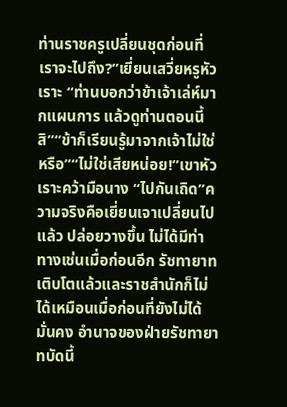ท่านราชครูเปลี่ยนชุดก่อนที่เราจะไปถึง?”เยี่ยนเสวี่ยหรูหัวเราะ “ท่านบอกว่าข้าเจ้าเล่ห์มากแผนการ แล้วดูท่านตอนนี้สิ”“ข้าก็เรียนรู้มาจากเจ้าไม่ใช่หรือ”“ไม่ใช่เสียหน่อย!”เขาหัวเราะคว้ามือนาง “ไปกันเถิด”ความจริงคือเยี่ยนเจาเปลี่ยนไปแล้ว ปล่อยวางขึ้น ไม่ได้มีท่าทางเช่นเมื่อก่อนอีก รัชทายาทเติบโตแล้วและราชสำนักก็ไม่ได้เหมือนเมื่อก่อนที่ยังไม่ได้มั่นคง อำนาจของฝ่ายรัชทายาทบัดนี้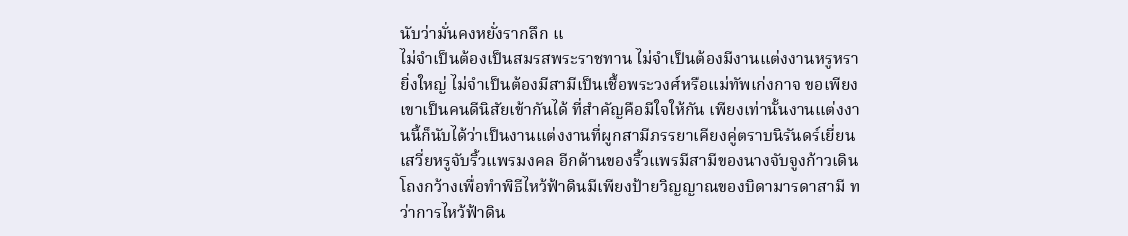นับว่ามั่นคงหยั่งรากลึก แ
ไม่จำเป็นต้องเป็นสมรสพระราชทาน ไม่จำเป็นต้องมีงานแต่งงานหรูหรายิ่งใหญ่ ไม่จำเป็นต้องมีสามีเป็นเชื้อพระวงศ์หรือแม่ทัพเก่งกาจ ขอเพียงเขาเป็นคนดีนิสัยเข้ากันได้ ที่สำคัญคือมีใจให้กัน เพียงเท่านั้นงานแต่งงานนี้ก็นับได้ว่าเป็นงานแต่งงานที่ผูกสามีภรรยาเคียงคู่ตราบนิรันดร์เยี่ยนเสวี่ยหรูจับริ้วแพรมงคล อีกด้านของริ้วแพรมีสามีของนางจับจูงก้าวเดิน โถงกว้างเพื่อทำพิธีไหว้ฟ้าดินมีเพียงป้ายวิญญาณของบิดามารดาสามี ทว่าการไหว้ฟ้าดิน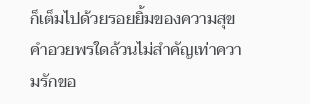ก็เต็มไปด้วยรอยยิ้มของความสุขคำอวยพรใดล้วนไม่สำคัญเท่าความรักขอ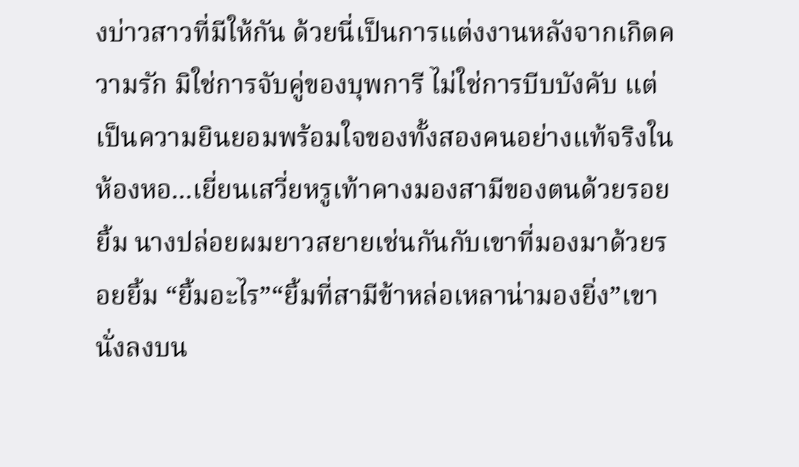งบ่าวสาวที่มีให้กัน ด้วยนี่เป็นการแต่งงานหลังจากเกิดความรัก มิใช่การจับคู่ของบุพการี ไม่ใช่การบีบบังคับ แต่เป็นความยินยอมพร้อมใจของทั้งสองคนอย่างแท้จริงในห้องหอ...เยี่ยนเสวี่ยหรูเท้าคางมองสามีของตนด้วยรอยยิ้ม นางปล่อยผมยาวสยายเช่นกันกับเขาที่มองมาด้วยรอยยิ้ม “ยิ้มอะไร”“ยิ้มที่สามีข้าหล่อเหลาน่ามองยิ่ง”เขานั่งลงบน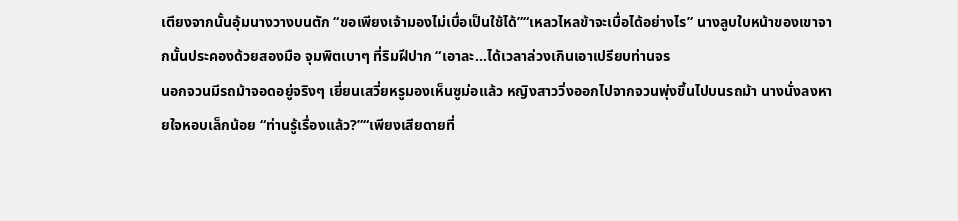เตียงจากนั้นอุ้มนางวางบนตัก “ขอเพียงเจ้ามองไม่เบื่อเป็นใช้ได้”“เหลวไหลข้าจะเบื่อได้อย่างไร” นางลูบใบหน้าของเขาจากนั้นประคองด้วยสองมือ จุมพิตเบาๆ ที่ริมฝีปาก “เอาละ...ได้เวลาล่วงเกินเอาเปรียบท่านจร
นอกจวนมีรถม้าจอดอยู่จริงๆ เยี่ยนเสวี่ยหรูมองเห็นซูม่อแล้ว หญิงสาววิ่งออกไปจากจวนพุ่งขึ้นไปบนรถม้า นางนั่งลงหายใจหอบเล็กน้อย “ท่านรู้เรื่องแล้ว?”“เพียงเสียดายที่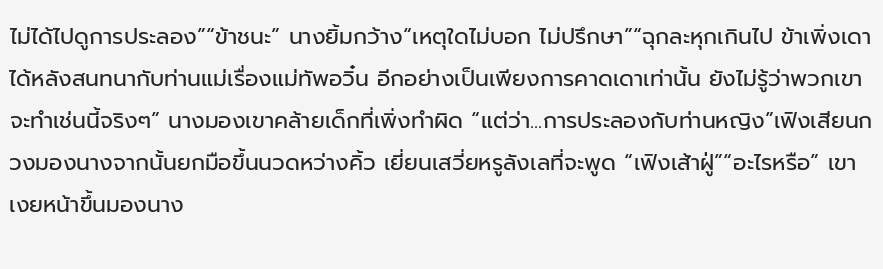ไม่ได้ไปดูการประลอง”“ข้าชนะ” นางยิ้มกว้าง“เหตุใดไม่บอก ไม่ปรึกษา”“ฉุกละหุกเกินไป ข้าเพิ่งเดาได้หลังสนทนากับท่านแม่เรื่องแม่ทัพอวิ๋น อีกอย่างเป็นเพียงการคาดเดาเท่านั้น ยังไม่รู้ว่าพวกเขาจะทำเช่นนี้จริงๆ” นางมองเขาคล้ายเด็กที่เพิ่งทำผิด “แต่ว่า...การประลองกับท่านหญิง”เฟิงเสียนกวงมองนางจากนั้นยกมือขึ้นนวดหว่างคิ้ว เยี่ยนเสวี่ยหรูลังเลที่จะพูด “เฟิงเส้าฝู่”“อะไรหรือ” เขาเงยหน้าขึ้นมองนาง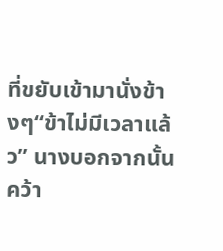ที่ขยับเข้ามานั่งข้างๆ“ข้าไม่มีเวลาแล้ว” นางบอกจากนั้นคว้า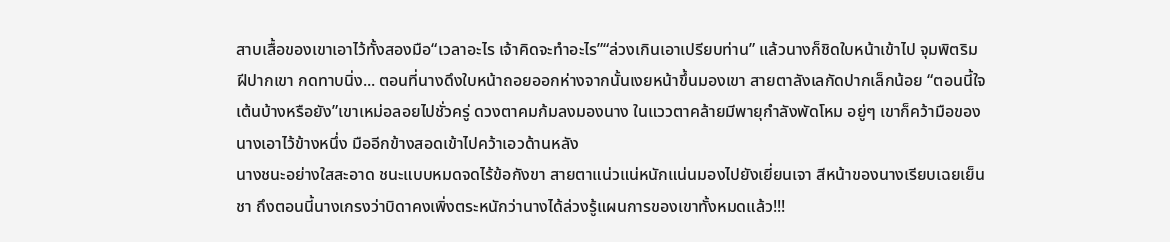สาบเสื้อของเขาเอาไว้ทั้งสองมือ“เวลาอะไร เจ้าคิดจะทำอะไร”“ล่วงเกินเอาเปรียบท่าน” แล้วนางก็ชิดใบหน้าเข้าไป จุมพิตริมฝีปากเขา กดทาบนิ่ง... ตอนที่นางดึงใบหน้าถอยออกห่างจากนั้นเงยหน้าขึ้นมองเขา สายตาลังเลกัดปากเล็กน้อย “ตอนนี้ใจเต้นบ้างหรือยัง”เขาเหม่อลอยไปชั่วครู่ ดวงตาคมก้มลงมองนาง ในแววตาคล้ายมีพายุกำลังพัดโหม อยู่ๆ เขาก็คว้ามือของนางเอาไว้ข้างหนึ่ง มืออีกข้างสอดเข้าไปคว้าเอวด้านหลัง
นางชนะอย่างใสสะอาด ชนะแบบหมดจดไร้ข้อกังขา สายตาแน่วแน่หนักแน่นมองไปยังเยี่ยนเจา สีหน้าของนางเรียบเฉยเย็นชา ถึงตอนนี้นางเกรงว่าบิดาคงเพิ่งตระหนักว่านางได้ล่วงรู้แผนการของเขาทั้งหมดแล้ว!!!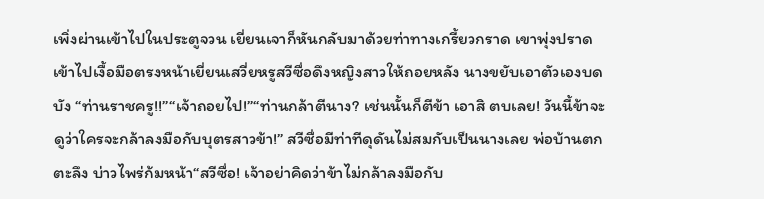เพิ่งผ่านเข้าไปในประตูจวน เยี่ยนเจาก็หันกลับมาด้วยท่าทางเกรี้ยวกราด เขาพุ่งปราดเข้าไปเงื้อมือตรงหน้าเยี่ยนเสวี่ยหรูสวีซื่อดึงหญิงสาวให้ถอยหลัง นางขยับเอาตัวเองบดบัง “ท่านราชครู!!”“เจ้าถอยไป!”“ท่านกล้าตีนาง? เช่นนั้นก็ตีข้า เอาสิ ตบเลย! วันนี้ข้าจะดูว่าใครจะกล้าลงมือกับบุตรสาวข้า!” สวีซื่อมีท่าทีดุดันไม่สมกับเป็นนางเลย พ่อบ้านตกตะลึง บ่าวไพร่ก้มหน้า“สวีซื่อ! เจ้าอย่าคิดว่าข้าไม่กล้าลงมือกับ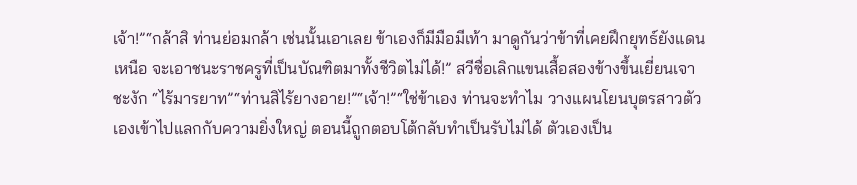เจ้า!”“กล้าสิ ท่านย่อมกล้า เช่นนั้นเอาเลย ข้าเองก็มีมือมีเท้า มาดูกันว่าข้าที่เคยฝึกยุทธ์ยังแดนเหนือ จะเอาชนะราชครูที่เป็นบัณฑิตมาทั้งชีวิตไม่ได้!” สวีซื่อเลิกแขนเสื้อสองข้างขึ้นเยี่ยนเจาชะงัก “ไร้มารยาท”“ท่านสิไร้ยางอาย!”“เจ้า!”“ใช่ข้าเอง ท่านจะทำไม วางแผนโยนบุตรสาวตัวเองเข้าไปแลกกับความยิ่งใหญ่ ตอนนี้ถูกตอบโต้กลับทำเป็นรับไม่ได้ ตัวเองเป็น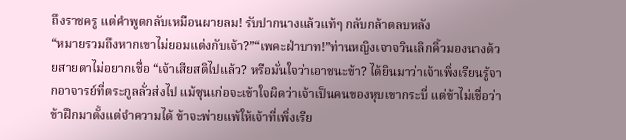ถึงราชครู แต่คำพูดกลับเหมือนผายลม! รับปากนางแล้วแท้ๆ กลับกล้าตลบหลัง
“หมายรวมถึงหากเขาไม่ยอมแต่งกับเจ้า?”“เพคะฝ่าบาท!”ท่านหญิงเจาจวินเลิกคิ้วมองนางด้วยสายตาไม่อยากเชื่อ “เจ้าเสียสติไปแล้ว? หรือมั่นใจว่าเอาชนะข้า? ได้ยินมาว่าเจ้าเพิ่งเรียนรู้จากอาจารย์ที่ตระกูลลั่วส่งไป แม้ซุนเก่อจะเข้าใจผิดว่าเจ้าเป็นคนของหุบเขากระบี่ แต่ข้าไม่เชื่อว่าข้าฝึกมาตั้งแต่จำความได้ ข้าจะพ่ายแพ้ให้เจ้าที่เพิ่งเรีย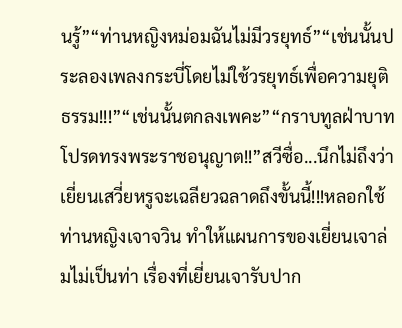นรู้”“ท่านหญิงหม่อมฉันไม่มีวรยุทธ์”“เช่นนั้นประลองเพลงกระบี่โดยไม่ใช้วรยุทธ์เพื่อความยุติธรรม!!!”“เช่นนั้นตกลงเพคะ”“กราบทูลฝ่าบาทโปรดทรงพระราชอนุญาต!!”สวีซื่อ...นึกไม่ถึงว่าเยี่ยนเสวี่ยหรูจะเฉลียวฉลาดถึงขั้นนี้!!!หลอกใช้ท่านหญิงเจาจวิน ทำให้แผนการของเยี่ยนเจาล่มไม่เป็นท่า เรื่องที่เยี่ยนเจารับปาก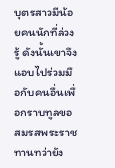บุตรสาวมีน้อยคนนักที่ล่วงรู้ ดังนั้นเขาจึงแอบไปร่วมมือกับคนอื่นเพื่อกราบทูลขอสมรสพระราชทานทว่ายัง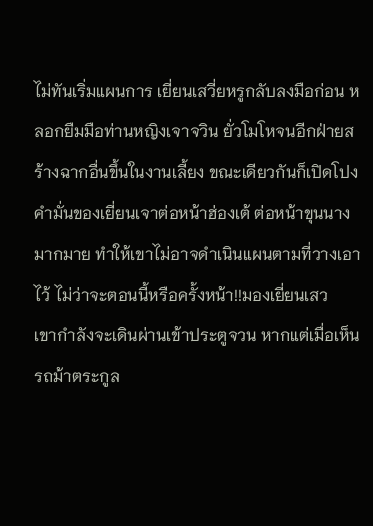ไม่ทันเริ่มแผนการ เยี่ยนเสวี่ยหรูกลับลงมือก่อน หลอกยืมมือท่านหญิงเจาจวิน ยั่วโมโหจนอีกฝ่ายสร้างฉากอื่นขึ้นในงานเลี้ยง ขณะเดียวกันก็เปิดโปงคำมั่นของเยี่ยนเจาต่อหน้าฮ่องเต้ ต่อหน้าขุนนางมากมาย ทำให้เขาไม่อาจดำเนินแผนตามที่วางเอาไว้ ไม่ว่าจะตอนนี้หรือครั้งหน้า!!มองเยี่ยนเสว
เขากำลังจะเดินผ่านเข้าประตูจวน หากแต่เมื่อเห็นรถม้าตระกูล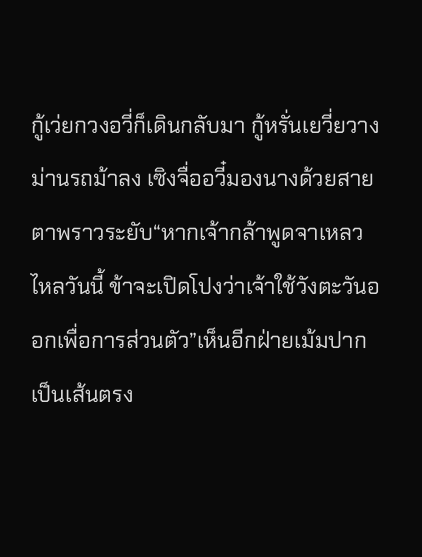กู้เว่ยกวงอวี่ก็เดินกลับมา กู้หรั่นเยวี่ยวางม่านรถม้าลง เซิงจื่ออวี๋มองนางด้วยสายตาพราวระยับ“หากเจ้ากล้าพูดจาเหลวไหลวันนี้ ข้าจะเปิดโปงว่าเจ้าใช้วังตะวันออกเพื่อการส่วนตัว”เห็นอีกฝ่ายเม้มปากเป็นเส้นตรง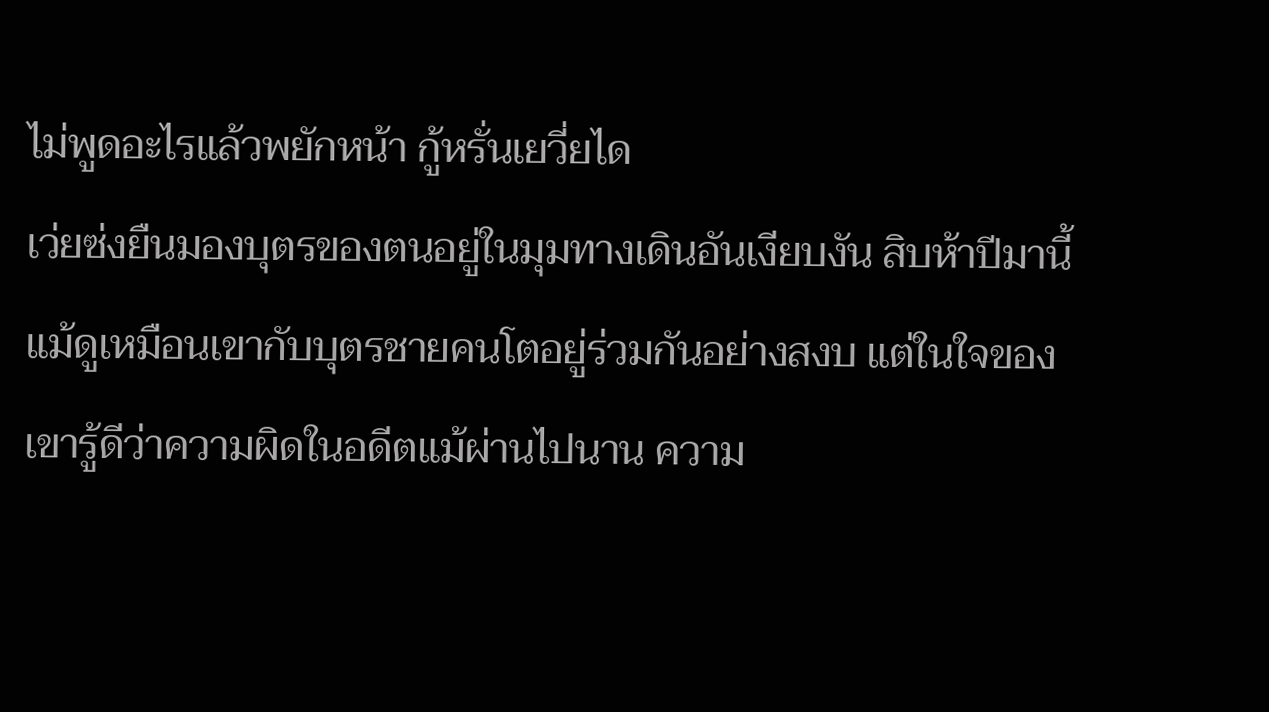ไม่พูดอะไรแล้วพยักหน้า กู้หรั่นเยวี่ยได
เว่ยซ่งยืนมองบุตรของตนอยู่ในมุมทางเดินอันเงียบงัน สิบห้าปีมานี้แม้ดูเหมือนเขากับบุตรชายคนโตอยู่ร่วมกันอย่างสงบ แต่ในใจของเขารู้ดีว่าความผิดในอดีตแม้ผ่านไปนาน ความ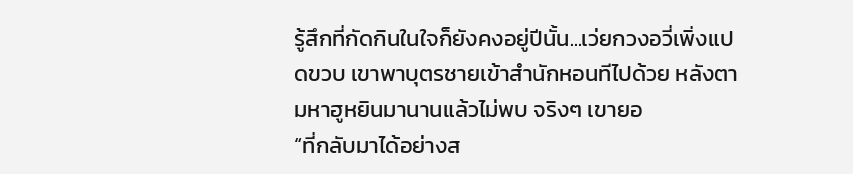รู้สึกที่กัดกินในใจก็ยังคงอยู่ปีนั้น...เว่ยกวงอวี่เพิ่งแปดขวบ เขาพาบุตรชายเข้าสำนักหอนทีไปด้วย หลังตามหาฮูหยินมานานแล้วไม่พบ จริงๆ เขายอ
“ที่กลับมาได้อย่างส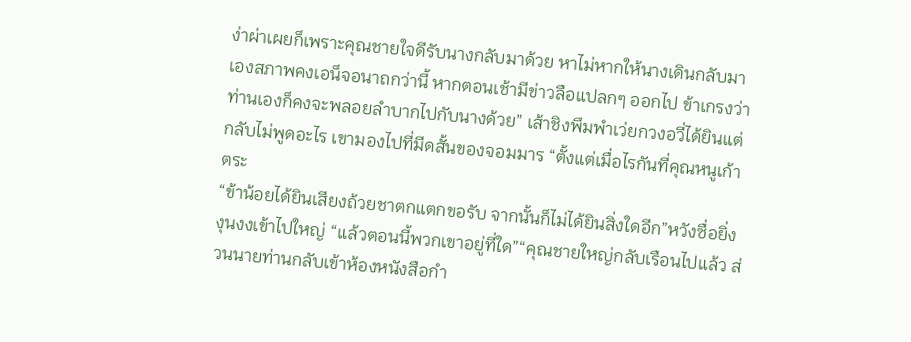ง่าผ่าเผยก็เพราะคุณชายใจดีรับนางกลับมาด้วย หาไม่หากให้นางเดินกลับมาเองสภาพคงเอน็จอนาถกว่านี้ หากตอนเช้ามีข่าวลือแปลกๆ ออกไป ข้าเกรงว่าท่านเองก็คงจะพลอยลำบากไปกับนางด้วย” เส้าชิงพึมพำเว่ยกวงอวี่ได้ยินแต่กลับไม่พูดอะไร เขามองไปที่มีดสั้นของจอมมาร “ตั้งแต่เมื่อไรกันที่คุณหนูเก้าตระ
“ข้าน้อยได้ยินเสียงถ้วยชาตกแตกขอรับ จากนั้นก็ไม่ได้ยินสิ่งใดอีก”หวังซื่อยิ่งงุนงงเข้าไปใหญ่ “แล้วตอนนี้พวกเขาอยู่ที่ใด”“คุณชายใหญ่กลับเรือนไปแล้ว ส่วนนายท่านกลับเข้าห้องหนังสือกำ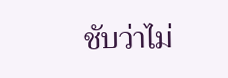ชับว่าไม่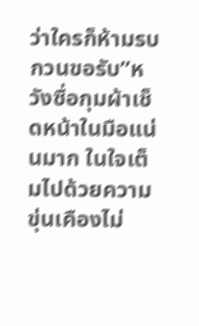ว่าใครก็ห้ามรบกวนขอรับ”หวังซื่อกุมผ้าเช็ดหน้าในมือแน่นมาก ในใจเต็มไปด้วยความขุ่นเคืองไม่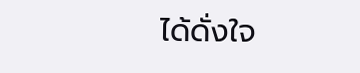ได้ดั่งใจ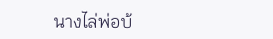นางไล่พ่อบ้